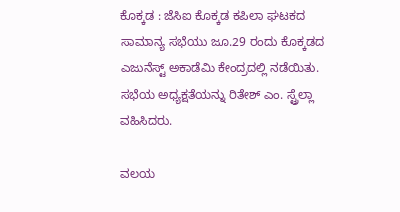ಕೊಕ್ಕಡ : ಜೆಸಿಐ ಕೊಕ್ಕಡ ಕಪಿಲಾ ಘಟಕದ ಸಾಮಾನ್ಯ ಸಭೆಯು ಜೂ.29 ರಂದು ಕೊಕ್ಕಡದ ಎಜುನೆಸ್ಟ್ ಅಕಾಡೆಮಿ ಕೇಂದ್ರದಲ್ಲಿ ನಡೆಯಿತು. ಸಭೆಯ ಅಧ್ಯಕ್ಷತೆಯನ್ನು ರಿತೇಶ್ ಎಂ. ಸ್ಟ್ರೆಲ್ಲಾ ವಹಿಸಿದರು.

ವಲಯ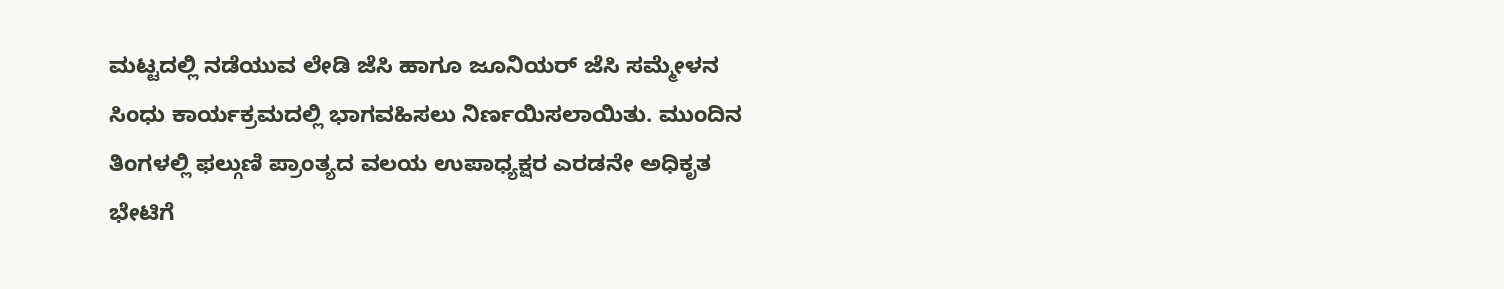ಮಟ್ಟದಲ್ಲಿ ನಡೆಯುವ ಲೇಡಿ ಜೆಸಿ ಹಾಗೂ ಜೂನಿಯರ್ ಜೆಸಿ ಸಮ್ಮೇಳನ ಸಿಂಧು ಕಾರ್ಯಕ್ರಮದಲ್ಲಿ ಭಾಗವಹಿಸಲು ನಿರ್ಣಯಿಸಲಾಯಿತು. ಮುಂದಿನ ತಿಂಗಳಲ್ಲಿ ಫಲ್ಗುಣಿ ಪ್ರಾಂತ್ಯದ ವಲಯ ಉಪಾಧ್ಯಕ್ಷರ ಎರಡನೇ ಅಧಿಕೃತ ಭೇಟಿಗೆ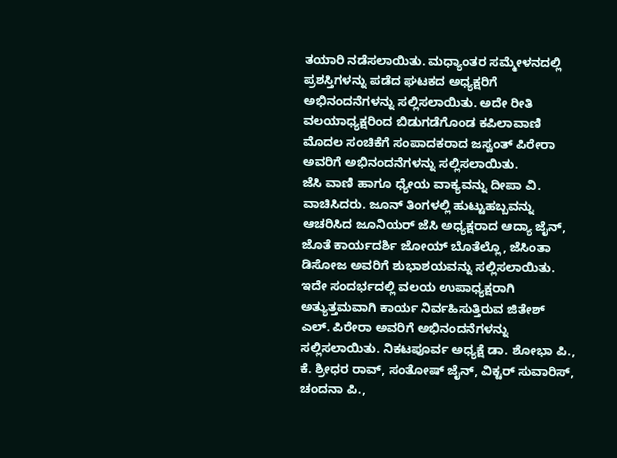ತಯಾರಿ ನಡೆಸಲಾಯಿತು. ಮಧ್ಯಾಂತರ ಸಮ್ಮೇಳನದಲ್ಲಿ ಪ್ರಶಸ್ತಿಗಳನ್ನು ಪಡೆದ ಘಟಕದ ಅಧ್ಯಕ್ಷರಿಗೆ ಅಭಿನಂದನೆಗಳನ್ನು ಸಲ್ಲಿಸಲಾಯಿತು. ಅದೇ ರೀತಿ ವಲಯಾಧ್ಯಕ್ಷರಿಂದ ಬಿಡುಗಡೆಗೊಂಡ ಕಪಿಲಾವಾಣಿ ಮೊದಲ ಸಂಚಿಕೆಗೆ ಸಂಪಾದಕರಾದ ಜಸ್ವಂತ್ ಪಿರೇರಾ ಅವರಿಗೆ ಅಭಿನಂದನೆಗಳನ್ನು ಸಲ್ಲಿಸಲಾಯಿತು.
ಜೆಸಿ ವಾಣಿ ಹಾಗೂ ಧ್ಯೇಯ ವಾಕ್ಯವನ್ನು ದೀಪಾ ವಿ. ವಾಚಿಸಿದರು. ಜೂನ್ ತಿಂಗಳಲ್ಲಿ ಹುಟ್ಟುಹಬ್ಬವನ್ನು ಆಚರಿಸಿದ ಜೂನಿಯರ್ ಜೆಸಿ ಅಧ್ಯಕ್ಷರಾದ ಆದ್ಯಾ ಜೈನ್, ಜೊತೆ ಕಾರ್ಯದರ್ಶಿ ಜೋಯ್ ಬೊತೆಲ್ಲೊ, ಜೆಸಿಂತಾ ಡಿಸೋಜ ಅವರಿಗೆ ಶುಭಾಶಯವನ್ನು ಸಲ್ಲಿಸಲಾಯಿತು. ಇದೇ ಸಂದರ್ಭದಲ್ಲಿ ವಲಯ ಉಪಾಧ್ಯಕ್ಷರಾಗಿ ಅತ್ಯುತ್ತಮವಾಗಿ ಕಾರ್ಯ ನಿರ್ವಹಿಸುತ್ತಿರುವ ಜಿತೇಶ್ ಎಲ್. ಪಿರೇರಾ ಅವರಿಗೆ ಅಭಿನಂದನೆಗಳನ್ನು ಸಲ್ಲಿಸಲಾಯಿತು. ನಿಕಟಪೂರ್ವ ಅಧ್ಯಕ್ಷೆ ಡಾ. ಶೋಭಾ ಪಿ., ಕೆ. ಶ್ರೀಧರ ರಾವ್, ಸಂತೋಷ್ ಜೈನ್, ವಿಕ್ಟರ್ ಸುವಾರಿಸ್, ಚಂದನಾ ಪಿ.,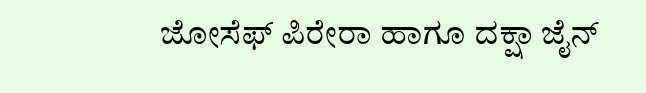ಜೋಸೆಫ್ ಪಿರೇರಾ ಹಾಗೂ ದಕ್ಷಾ ಜೈನ್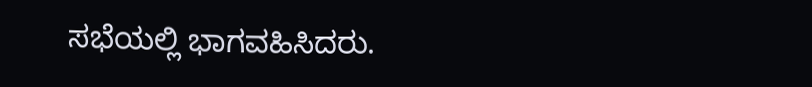ಸಭೆಯಲ್ಲಿ ಭಾಗವಹಿಸಿದರು.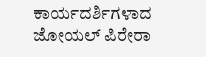ಕಾರ್ಯದರ್ಶಿಗಳಾದ ಜೋಯಲ್ ಪಿರೇರಾ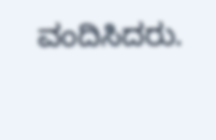ವಂದಿಸಿದರು.